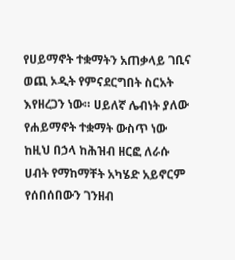የሀይማኖት ተቋማትን አጠቃላይ ገቢና ወጪ ኦዲት የምናደርግበት ስርአት እየዘረጋን ነው። ሀይለኛ ሌብነት ያለው የሐይማኖት ተቋማት ውስጥ ነው ከዚህ በኃላ ከሕዝብ ዘርፎ ለራሱ ሀብት የማከማቸት አካሄድ አይኖርም የሰበሰበውን ገንዘብ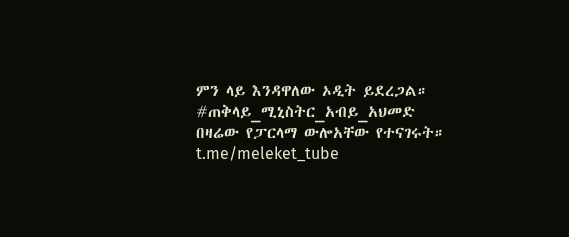ምን ላይ እንዳዋለው ኦዲት ይደረጋል። #ጠቅላይ_ሚኒስትር_አብይ_አህመድ በዛሬው የፓርላማ ውሎአቸው የተናገሩት። t.me/meleket_tube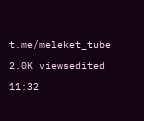t.me/meleket_tube 2.0K viewsedited 11:32